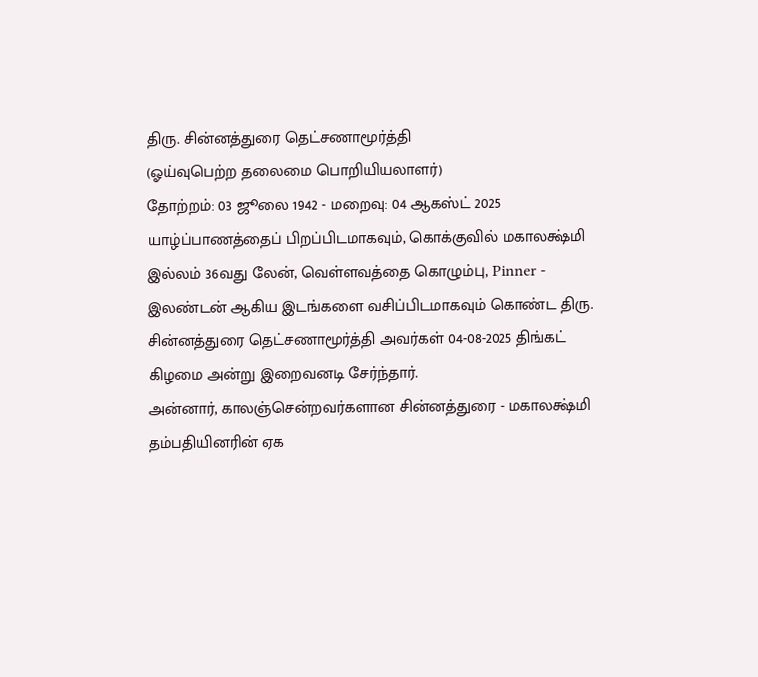திரு. சின்னத்துரை தெட்சணாமூர்த்தி
(ஓய்வுபெற்ற தலைமை பொறியியலாளர்)
தோற்றம்: 03 ஜூலை 1942 - மறைவு: 04 ஆகஸ்ட் 2025
யாழ்ப்பாணத்தைப் பிறப்பிடமாகவும், கொக்குவில் மகாலக்ஷ்மி இல்லம் 36வது லேன், வெள்ளவத்தை கொழும்பு, Pinner - இலண்டன் ஆகிய இடங்களை வசிப்பிடமாகவும் கொண்ட திரு. சின்னத்துரை தெட்சணாமூர்த்தி அவர்கள் 04-08-2025 திங்கட் கிழமை அன்று இறைவனடி சேர்ந்தார்.
அன்னார், காலஞ்சென்றவர்களான சின்னத்துரை - மகாலக்ஷ்மி தம்பதியினரின் ஏக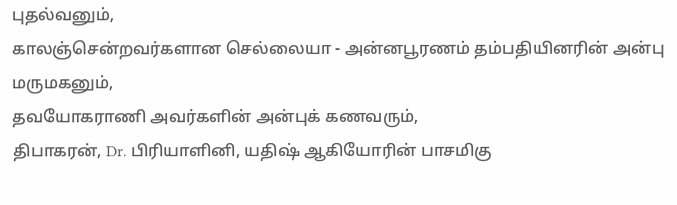புதல்வனும்,
காலஞ்சென்றவர்களான செல்லையா - அன்னபூரணம் தம்பதியினரின் அன்பு மருமகனும்,
தவயோகராணி அவர்களின் அன்புக் கணவரும்,
திபாகரன், Dr. பிரியாளினி, யதிஷ் ஆகியோரின் பாசமிகு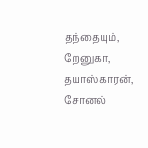தந்தையும்,
றேனுகா, தயாஸ்காரன், சோனல்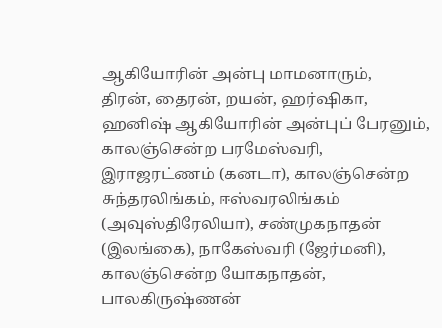ஆகியோரின் அன்பு மாமனாரும்,
திரன், தைரன், றயன், ஹர்ஷிகா, ஹனிஷ் ஆகியோரின் அன்புப் பேரனும்,
காலஞ்சென்ற பரமேஸ்வரி, இராஜரட்ணம் (கனடா), காலஞ்சென்ற சுந்தரலிங்கம், ஈஸ்வரலிங்கம் (அவுஸ்திரேலியா), சண்முகநாதன் (இலங்கை), நாகேஸ்வரி (ஜேர்மனி), காலஞ்சென்ற யோகநாதன், பாலகிருஷ்ணன்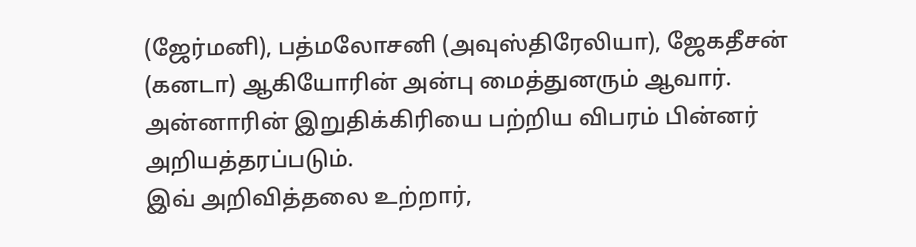(ஜேர்மனி), பத்மலோசனி (அவுஸ்திரேலியா), ஜேகதீசன் (கனடா) ஆகியோரின் அன்பு மைத்துனரும் ஆவார்.
அன்னாரின் இறுதிக்கிரியை பற்றிய விபரம் பின்னர் அறியத்தரப்படும்.
இவ் அறிவித்தலை உற்றார்,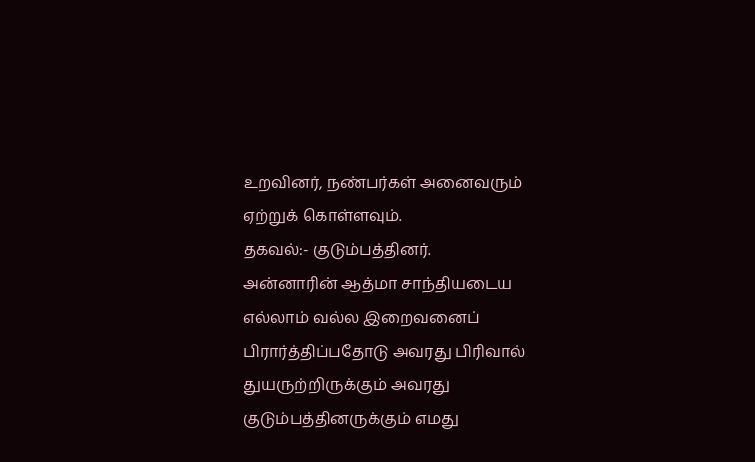உறவினர், நண்பர்கள் அனைவரும் ஏற்றுக் கொள்ளவும்.
தகவல்:- குடும்பத்தினர்.
அன்னாரின் ஆத்மா சாந்தியடைய எல்லாம் வல்ல இறைவனைப் பிரார்த்திப்பதோடு அவரது பிரிவால் துயருற்றிருக்கும் அவரது குடும்பத்தினருக்கும் எமது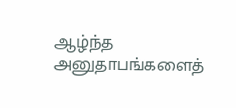ஆழ்ந்த அனுதாபங்களைத்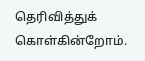தெரிவித்துக் கொள்கின்றோம்.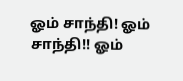ஓம் சாந்தி! ஓம் சாந்தி!! ஓம்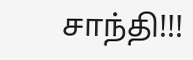சாந்தி!!!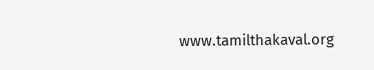www.tamilthakaval.org